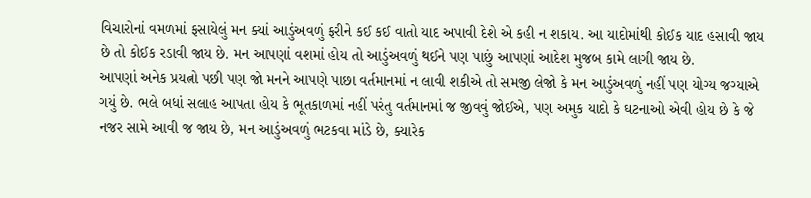વિચારોનાં વમળમાં ફસાયેલું મન ક્યાં આડુંઅવળું ફરીને કઈ કઈ વાતો યાદ અપાવી દેશે એ કહી ન શકાય. આ યાદોમાંથી કોઈક યાદ હસાવી જાય છે તો કોઈક રડાવી જાય છે. મન આપણાં વશમાં હોય તો આડુંઅવળું થઈને પણ પાછું આપણાં આદેશ મુજબ કામે લાગી જાય છે.
આપણાં અનેક પ્રયત્નો પછી પણ જો મનને આપણે પાછા વર્તમાનમાં ન લાવી શકીએ તો સમજી લેજો કે મન આડુંઅવળું નહીં પણ યોગ્ય જગ્યાએ ગયું છે. ભલે બધાં સલાહ આપતા હોય કે ભૂતકાળમાં નહીં પરંતુ વર્તમાનમાં જ જીવવું જોઈએ, પણ અમુક યાદો કે ઘટનાઓ એવી હોય છે કે જે નજર સામે આવી જ જાય છે, મન આડુંઅવળું ભટકવા માંડે છે, ક્યારેક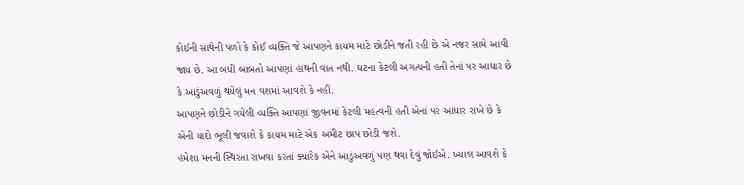કોઈની સાથેની પળો કે કોઈ વ્યક્તિ જે આપણને કાયમ માટે છોડીને જતી રહી છે એ નજર સામે આવી જાય છે. આ બધી બાબતો આપણાં હાથની વાત નથી. ઘટના કેટલી અગત્યની હતી તેનાં પર આધાર છે કે આડુંઅવળું થયેલું મન વશમાં આવશે કે નહીં.
આપણને છોડીને ગયેલી વ્યક્તિ આપણાં જીવનમાં કેટલી મહત્વની હતી એનાં પર આધાર રાખે છે કે એની યાદો ભૂલી જવાશે કે કાયમ માટે એક અમીટ છાપ છોડી જશે.
હંમેશા મનની સ્થિરતા રાખવા કરતાં ક્યારેક એને આડુંઅવળું પણ થવા દેવું જોઈએ. ખ્યાલ આવશે કે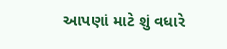આપણાં માટે શું વધારે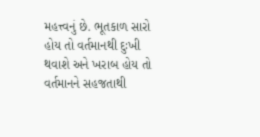મહત્ત્વનું છે. ભૂતકાળ સારો હોય તો વર્તમાનથી દુઃખી થવાશે અને ખરાબ હોય તો વર્તમાનને સહજતાથી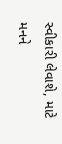સ્વીકારી લેવાશે, માટે મનને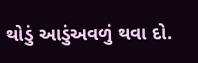થોડું આડુંઅવળું થવા દો.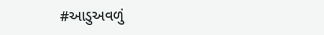#આડુઅવળું